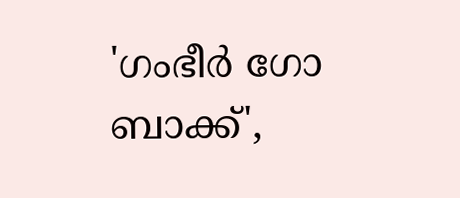'ഗംഭീര്‍ ഗോ ബാക്ക്',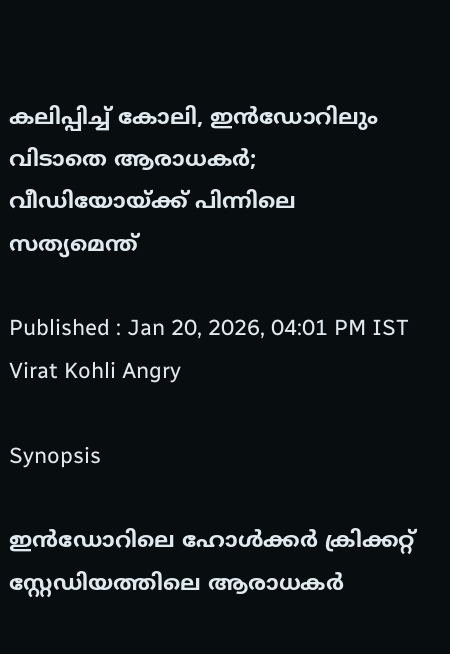കലിപ്പിച്ച് കോലി, ഇൻഡോറിലും വിടാതെ ആരാധകർ; വീഡിയോയ്ക്ക് പിന്നിലെ സത്യമെന്ത്

Published : Jan 20, 2026, 04:01 PM IST
Virat Kohli Angry

Synopsis

ഇൻഡോറിലെ ഹോൾക്ക‍ര്‍ ക്രിക്കറ്റ് സ്റ്റേഡിയത്തിലെ ആരാധകര്‍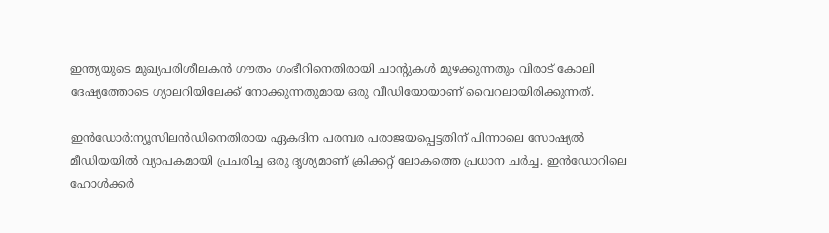ഇന്ത്യയുടെ മുഖ്യപരിശീലകൻ ഗൗതം ഗംഭീറിനെതിരായി ചാന്‍റുകള്‍ മുഴക്കുന്നതും വിരാട് കോലി ദേഷ്യത്തോടെ ഗ്യാലറിയിലേക്ക് നോക്കുന്നതുമായ ഒരു വീഡിയോയാണ് വൈറലായിരിക്കുന്നത്.

ഇന്‍ഡോര്‍:ന്യൂസിലൻഡിനെതിരായ ഏകദിന പരമ്പര പരാജയപ്പെട്ടതിന് പിന്നാലെ സോഷ്യല്‍ മീഡിയയില്‍ വ്യാപകമായി പ്രചരിച്ച ഒരു ദൃശ്യമാണ് ക്രിക്കറ്റ് ലോകത്തെ പ്രധാന ചര്‍ച്ച. ഇൻഡോറിലെ ഹോൾക്ക‍ര്‍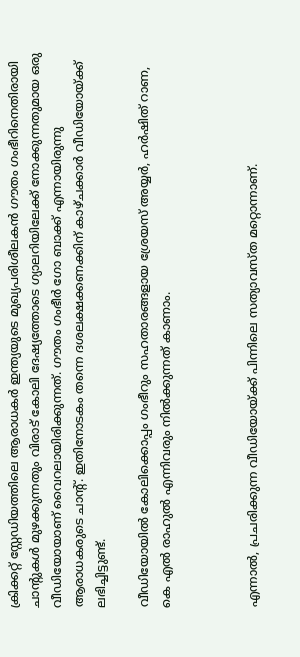ക്രിക്കറ്റ് സ്റ്റേഡിയത്തിലെ ആരാധകര്‍ ഇന്ത്യയുടെ മുഖ്യപരിശീലകൻ ഗൗതം ഗംഭീറിനെതിരായി ചാന്‍റുകള്‍ മുഴക്കുന്നതും വിരാട് കോലി ദേഷ്യത്തോടെ ഗ്യാലറിയിലേക്ക് നോക്കുന്നതുമായ ഒരു വീഡിയോയാണ് വൈറലായിരിക്കുന്നത്. ഗൗതം ഗംഭീ‍ര്‍ ഗോ ബാക്ക് എന്നായിരുന്നു ആരാധകരുടെ ചാന്‍റ്. ഇതിനോടകം തന്നെ ദശലക്ഷക്കണക്കിന് കാഴ്ചക്കാര്‍ വീഡിയോയ്ക്ക് ലഭിച്ചിട്ടുണ്ട്.

വീഡിയോയില്‍ കോലിക്കൊപ്പം ഗംഭീ‍റും സഹതാരങ്ങളായ ശ്രേയസ് അയ്യ‍ര്‍, ഹ‍ര്‍ഷിത് റാണ, കെ എല്‍ രാഹുല്‍ എന്നിവരും നില്‍ക്കുന്നത് കാണാം.



എന്നാല്‍, പ്രചരിക്കുന്ന വീഡിയോയ്ക്ക് പിന്നിലെ സത്യാവസ്ത മറ്റൊന്നാണ്.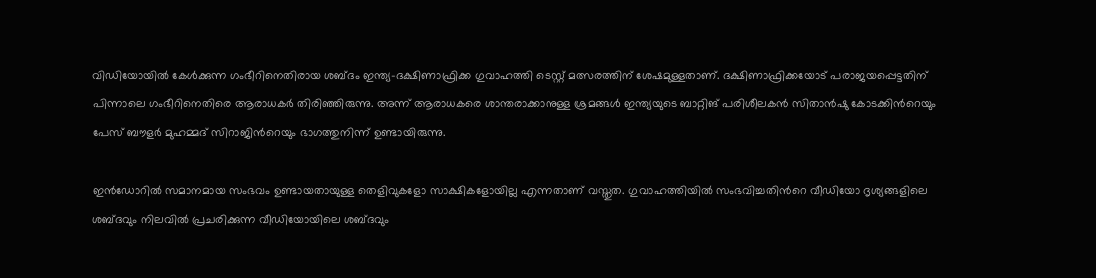വിഡിയോയില്‍ കേള്‍ക്കുന്ന ഗംഭീറിനെതിരായ ശബ്ദം ഇന്ത്യ-ദക്ഷിണാഫ്രിക്ക ഗുവാഹത്തി ടെസ്റ്റ് മത്സരത്തിന് ശേഷമുള്ളതാണ്. ദക്ഷിണാഫ്രിക്കയോട് പരാജയപ്പെട്ടതിന് പിന്നാലെ ഗംഭീറിനെതിരെ ആരാധകര്‍ തിരിഞ്ഞിരുന്നു. അന്ന് ആരാധകരെ ശാന്തരാക്കാനുള്ള ശ്രമങ്ങള്‍ ഇന്ത്യയുടെ ബാറ്റിങ് പരിശീലകൻ സിതാൻഷു കോടക്കിന്‍റെയും പേസ് ബൗളര്‍ മുഹമ്മദ് സിറാജിന്‍റെയും ഭാഗത്തുനിന്ന് ഉണ്ടായിരുന്നു.

ഇൻഡോറില്‍ സമാനമായ സംഭവം ഉണ്ടായതായുള്ള തെളിവുകളോ സാക്ഷികളോയില്ല എന്നതാണ് വസ്തുത. ഗുവാഹത്തിയില്‍ സംഭവിച്ചതിന്‍റെ വീഡിയോ ദൃശ്യങ്ങളിലെ ശബ്ദവും നിലവില്‍ പ്രചരിക്കുന്ന വീഡിയോയിലെ ശബ്ദവും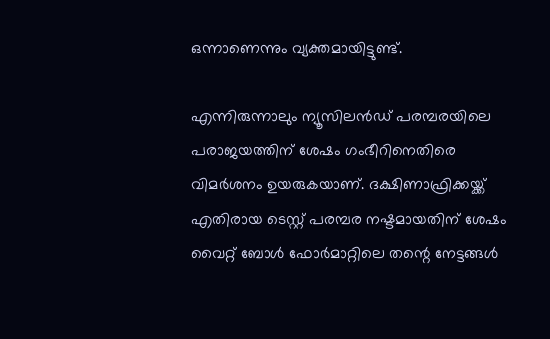ഒന്നാണെന്നും വ്യക്തമായിട്ടുണ്ട്.

എന്നിരുന്നാലും ന്യൂസിലൻഡ് പരമ്പരയിലെ പരാജയത്തിന് ശേഷം ഗംഭീറിനെതിരെ വിമ‍ര്‍ശനം ഉയരുകയാണ്. ദക്ഷിണാഫ്രിക്കയ്ക്ക് എതിരായ ടെസ്റ്റ് പരമ്പര നഷ്ടമായതിന് ശേഷം വൈറ്റ് ബോള്‍ ഫോര്‍മാറ്റിലെ തന്റെ നേട്ടങ്ങള്‍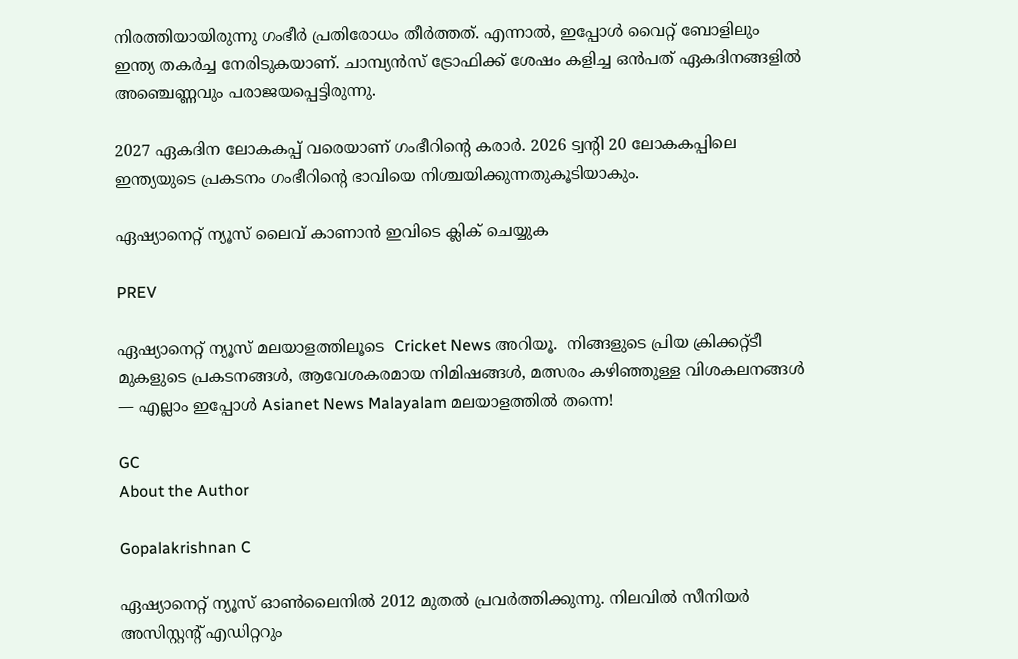നിരത്തിയായിരുന്നു ഗംഭീര്‍ പ്രതിരോധം തീര്‍ത്തത്. എന്നാല്‍, ഇപ്പോള്‍ വൈറ്റ് ബോളിലും ഇന്ത്യ തകര്‍ച്ച നേരിടുകയാണ്. ചാമ്പ്യൻസ് ട്രോഫിക്ക് ശേഷം കളിച്ച ഒൻപത് ഏകദിനങ്ങളില്‍ അഞ്ചെണ്ണവും പരാജയപ്പെട്ടിരുന്നു.

2027 ഏകദിന ലോകകപ്പ് വരെയാണ് ഗംഭീറിന്റെ കരാര്‍. 2026 ട്വന്റി 20 ലോകകപ്പിലെ ഇന്ത്യയുടെ പ്രകടനം ഗംഭീറിന്റെ ഭാവിയെ നിശ്ചയിക്കുന്നതുകൂടിയാകും.

ഏഷ്യാനെറ്റ് ന്യൂസ് ലൈവ് കാണാന്‍ ഇവിടെ ക്ലിക് ചെയ്യുക

PREV

ഏഷ്യാനെറ്റ് ന്യൂസ് മലയാളത്തിലൂടെ  Cricket News അറിയൂ.  നിങ്ങളുടെ പ്രിയ ക്രിക്കറ്റ്ടീ മുകളുടെ പ്രകടനങ്ങൾ, ആവേശകരമായ നിമിഷങ്ങൾ, മത്സരം കഴിഞ്ഞുള്ള വിശകലനങ്ങൾ — എല്ലാം ഇപ്പോൾ Asianet News Malayalam മലയാളത്തിൽ തന്നെ!

GC
About the Author

Gopalakrishnan C

ഏഷ്യാനെറ്റ് ന്യൂസ് ഓണ്‍ലൈനില്‍ 2012 മുതല്‍ പ്രവര്‍ത്തിക്കുന്നു. നിലവില്‍ സീനിയര്‍ അസിസ്റ്റന്‍റ് എഡിറ്ററും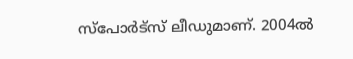സ്പോർട്സ് ലീഡുമാണ്. 2004ൽ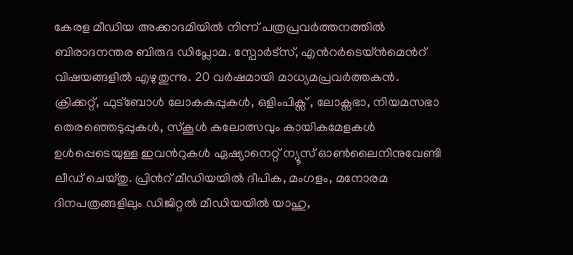കേരള മീഡിയ അക്കാദമിയില്‍ നിന്ന് പത്രപ്രവര്‍ത്തനത്തില്‍ ബിരാദനന്തര ബിരുദ ഡിപ്ലോമ. സ്പോര്‍ട്സ്, എന്‍റര്‍ടെയ്ൻമെന്‍റ് വിഷയങ്ങളില്‍ എഴുതുന്നു. 20 വര്‍ഷമായി മാധ്യമപ്രവര്‍ത്തകൻ. ക്രിക്കറ്റ്, ഫുട്ബോള്‍ ലോകകപ്പുകൾ, ഒളിംപിക്സ് , ലോക്സഭാ, നിയമസഭാ തെരഞ്ഞെടുപ്പുകള്‍, സ്കൂള്‍ കലോത്സവും കായികമേളകള്‍ ഉള്‍പ്പെടെയുള്ള ഇവന്‍റുകള്‍ ഏഷ്യാനെറ്റ് ന്യൂസ് ഓണ്‍ലൈനിനുവേണ്ടി ലീഡ് ചെയ്തു. പ്രിന്‍റ് മീഡിയയില്‍ ദീപിക, മംഗളം, മനോരമ ദിനപത്രങ്ങളിലും ഡിജിറ്റൽ മീഡിയയില്‍ യാഹു,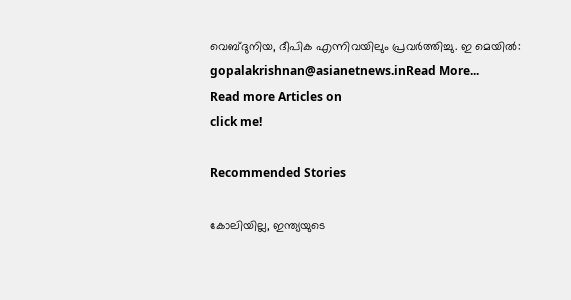വെബ്ദുനിയ, ദീപിക എന്നിവയിലും പ്രവര്‍ത്തിച്ചു. ഇ മെയില്‍: gopalakrishnan@asianetnews.inRead More...
Read more Articles on
click me!

Recommended Stories

കോലിയില്ല, ഇന്ത്യയുടെ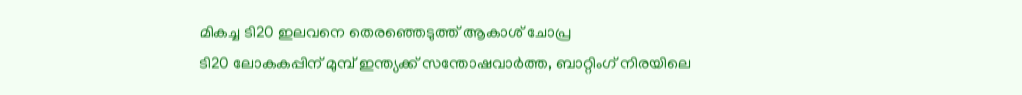മികച്ച ടി20 ഇലവനെ തെരഞ്ഞെടുത്ത് ആകാശ് ചോപ്ര
ടി20 ലോകകപ്പിന് മുമ്പ് ഇന്ത്യക്ക് സന്തോഷവാര്‍ത്ത, ബാറ്റിംഗ് നിരയിലെ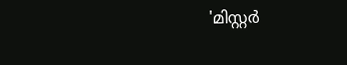'മിസ്റ്റർ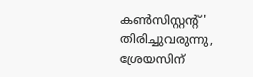കണ്‍സിസ്റ്റന്‍റ്' തിരിച്ചുവരുന്നു, ശ്രേയസിന്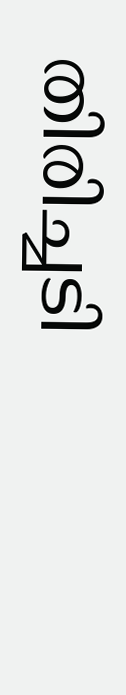തിരിച്ചടി